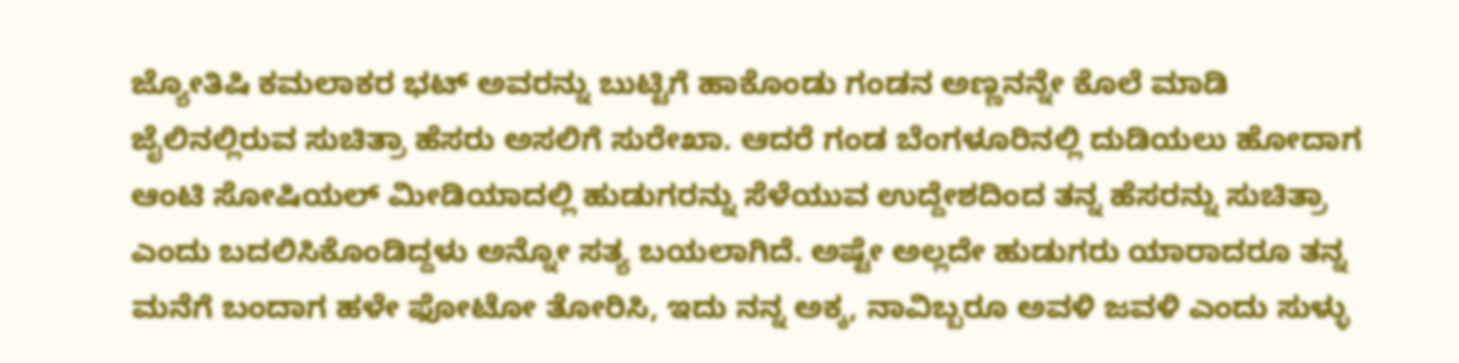ಜ್ಯೋತಿಷಿ ಕಮಲಾಕರ ಭಟ್ ಅವರನ್ನು ಬುಟ್ಟಿಗೆ ಹಾಕೊಂಡು ಗಂಡನ ಅಣ್ಣನನ್ನೇ ಕೊಲೆ ಮಾಡಿ ಜೈಲಿನಲ್ಲಿರುವ ಸುಚಿತ್ರಾ ಹೆಸರು ಅಸಲಿಗೆ ಸುರೇಖಾ. ಆದರೆ ಗಂಡ ಬೆಂಗಳೂರಿನಲ್ಲಿ ದುಡಿಯಲು ಹೋದಾಗ ಆಂಟಿ ಸೋಷಿಯಲ್ ಮೀಡಿಯಾದಲ್ಲಿ ಹುಡುಗರನ್ನು ಸೆಳೆಯುವ ಉದ್ದೇಶದಿಂದ ತನ್ನ ಹೆಸರನ್ನು ಸುಚಿತ್ರಾ ಎಂದು ಬದಲಿಸಿಕೊಂಡಿದ್ದಳು ಅನ್ನೋ ಸತ್ಯ ಬಯಲಾಗಿದೆ. ಅಷ್ಟೇ ಅಲ್ಲದೇ ಹುಡುಗರು ಯಾರಾದರೂ ತನ್ನ ಮನೆಗೆ ಬಂದಾಗ ಹಳೇ ಫೋಟೋ ತೋರಿಸಿ, ಇದು ನನ್ನ ಅಕ್ಕ, ನಾವಿಬ್ಬರೂ ಅವಳಿ ಜವಳಿ ಎಂದು ಸುಳ್ಳು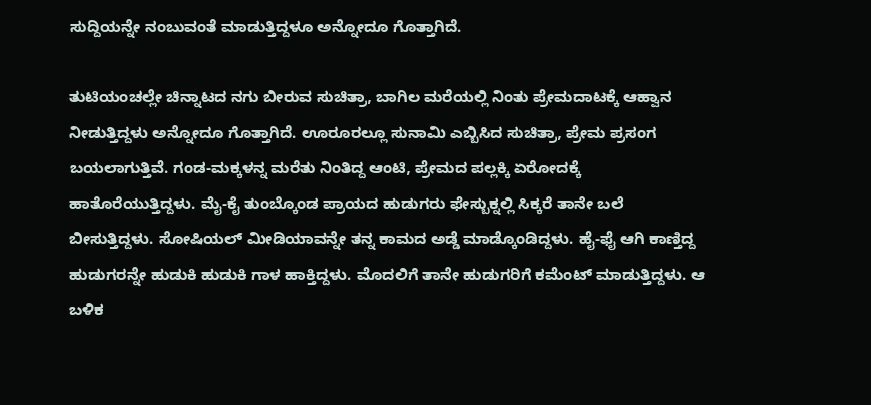ಸುದ್ದಿಯನ್ನೇ ನಂಬುವಂತೆ ಮಾಡುತ್ತಿದ್ದಳೂ ಅನ್ನೋದೂ ಗೊತ್ತಾಗಿದೆ.

ತುಟಿಯಂಚಲ್ಲೇ ಚಿನ್ನಾಟದ ನಗು ಬೀರುವ ಸುಚಿತ್ರಾ, ಬಾಗಿಲ ಮರೆಯಲ್ಲಿ ನಿಂತು ಪ್ರೇಮದಾಟಕ್ಕೆ ಆಹ್ವಾನ ನೀಡುತ್ತಿದ್ದಳು ಅನ್ನೋದೂ ಗೊತ್ತಾಗಿದೆ. ಊರೂರಲ್ಲೂ ಸುನಾಮಿ ಎಬ್ಬಿಸಿದ ಸುಚಿತ್ರಾ, ಪ್ರೇಮ ಪ್ರಸಂಗ ಬಯಲಾಗುತ್ತಿವೆ. ಗಂಡ-ಮಕ್ಕಳನ್ನ ಮರೆತು ನಿಂತಿದ್ದ ಆಂಟಿ, ಪ್ರೇಮದ ಪಲ್ಲಕ್ಕಿ ಏರೋದಕ್ಕೆ ಹಾತೊರೆಯುತ್ತಿದ್ದಳು. ಮೈ-ಕೈ ತುಂಬ್ಕೊಂಡ ಪ್ರಾಯದ ಹುಡುಗರು ಫೇಸ್ಬುಕ್ನಲ್ಲಿ ಸಿಕ್ಕರೆ ತಾನೇ ಬಲೆ ಬೀಸುತ್ತಿದ್ದಳು. ಸೋಷಿಯಲ್ ಮೀಡಿಯಾವನ್ನೇ ತನ್ನ ಕಾಮದ ಅಡ್ಡೆ ಮಾಡ್ಕೊಂಡಿದ್ದಳು. ಹೈ-ಫೈ ಆಗಿ ಕಾಣ್ತಿದ್ದ ಹುಡುಗರನ್ನೇ ಹುಡುಕಿ ಹುಡುಕಿ ಗಾಳ ಹಾಕ್ತಿದ್ದಳು. ಮೊದಲಿಗೆ ತಾನೇ ಹುಡುಗರಿಗೆ ಕಮೆಂಟ್ ಮಾಡುತ್ತಿದ್ದಳು. ಆ ಬಳಿಕ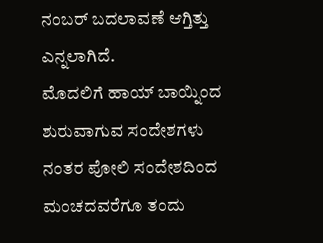ನಂಬರ್ ಬದಲಾವಣೆ ಆಗ್ತಿತ್ತು ಎನ್ನಲಾಗಿದೆ.
ಮೊದಲಿಗೆ ಹಾಯ್ ಬಾಯ್ನಿಂದ ಶುರುವಾಗುವ ಸಂದೇಶಗಳು ನಂತರ ಪೋಲಿ ಸಂದೇಶದಿಂದ ಮಂಚದವರೆಗೂ ತಂದು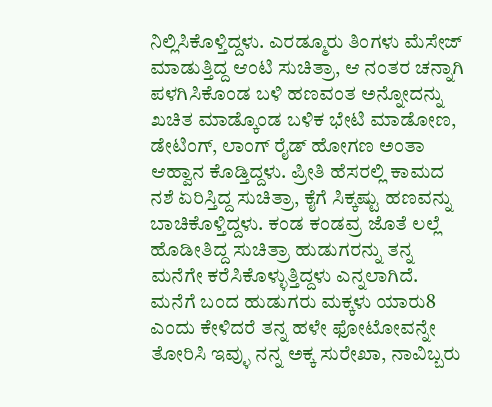ನಿಲ್ಲಿಸಿಕೊಳ್ತಿದ್ದಳು. ಎರಡ್ಮೂರು ತಿಂಗಳು ಮೆಸೇಜ್ ಮಾಡುತ್ತಿದ್ದ ಆಂಟಿ ಸುಚಿತ್ರಾ, ಆ ನಂತರ ಚನ್ನಾಗಿ ಪಳಗಿಸಿಕೊಂಡ ಬಳಿ ಹಣವಂತ ಅನ್ನೋದನ್ನು ಖಚಿತ ಮಾಡ್ಕೊಂಡ ಬಳಿಕ ಭೇಟಿ ಮಾಡೋಣ, ಡೇಟಿಂಗ್, ಲಾಂಗ್ ರೈಡ್ ಹೋಗಣ ಅಂತಾ ಆಹ್ವಾನ ಕೊಡ್ತಿದ್ದಳು. ಪ್ರೀತಿ ಹೆಸರಲ್ಲಿ ಕಾಮದ ನಶೆ ಏರಿಸ್ತಿದ್ದ ಸುಚಿತ್ರಾ, ಕೈಗೆ ಸಿಕ್ಕಷ್ಟು ಹಣವನ್ನು ಬಾಚಿಕೊಳ್ತಿದ್ದಳು. ಕಂಡ ಕಂಡವ್ರ ಜೊತೆ ಲಲ್ಲೆ ಹೊಡೀತಿದ್ದ ಸುಚಿತ್ರಾ ಹುಡುಗರನ್ನು ತನ್ನ ಮನೆಗೇ ಕರೆಸಿಕೊಳ್ಳುತ್ತಿದ್ದಳು ಎನ್ನಲಾಗಿದೆ.
ಮನೆಗೆ ಬಂದ ಹುಡುಗರು ಮಕ್ಕಳು ಯಾರು8 ಎಂದು ಕೇಳಿದರೆ ತನ್ನ ಹಳೇ ಫೋಟೋವನ್ನೇ ತೋರಿಸಿ ಇವ್ಳು ನನ್ನ ಅಕ್ಕ ಸುರೇಖಾ, ನಾವಿಬ್ಬರು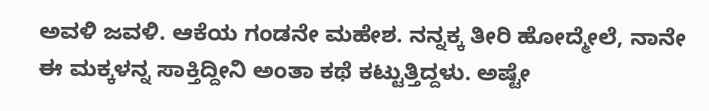ಅವಳಿ ಜವಳಿ. ಆಕೆಯ ಗಂಡನೇ ಮಹೇಶ. ನನ್ನಕ್ಕ ತೀರಿ ಹೋದ್ಮೇಲೆ, ನಾನೇ ಈ ಮಕ್ಕಳನ್ನ ಸಾಕ್ತಿದ್ದೀನಿ ಅಂತಾ ಕಥೆ ಕಟ್ಟುತ್ತಿದ್ದಳು. ಅಷ್ಟೇ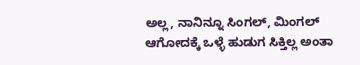ಅಲ್ಲ, ನಾನಿನ್ನೂ ಸಿಂಗಲ್, ಮಿಂಗಲ್ ಆಗೋದಕ್ಕೆ ಒಳ್ಳೆ ಹುಡುಗ ಸಿಕ್ತಿಲ್ಲ ಅಂತಾ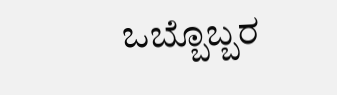ಒಬ್ಬೊಬ್ಬರ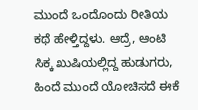ಮುಂದೆ ಒಂದೊಂದು ರೀತಿಯ ಕಥೆ ಹೇಳ್ತಿದ್ದಳು. ಆದ್ರೆ, ಆಂಟಿ ಸಿಕ್ಕ ಖುಷಿಯಲ್ಲಿದ್ದ ಹುಡುಗರು, ಹಿಂದೆ ಮುಂದೆ ಯೋಚಿಸದೆ ಈಕೆ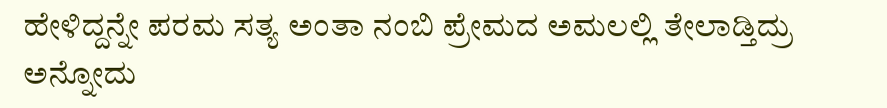ಹೇಳಿದ್ದನ್ನೇ ಪರಮ ಸತ್ಯ ಅಂತಾ ನಂಬಿ ಪ್ರೇಮದ ಅಮಲಲ್ಲಿ ತೇಲಾಡ್ತಿದ್ರು ಅನ್ನೋದು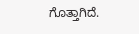ಗೊತ್ತಾಗಿದೆ.